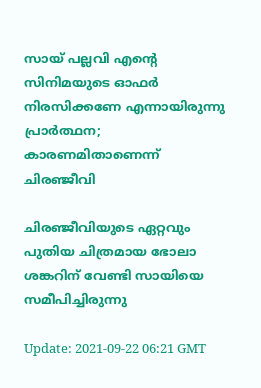സായ് പല്ലവി എന്‍റെ സിനിമയുടെ ഓഫര്‍ നിരസിക്കണേ എന്നായിരുന്നു പ്രാര്‍ത്ഥന; കാരണമിതാണെന്ന് ചിരഞ്ജീവി

ചിരഞ്ജീവിയുടെ ഏറ്റവും പുതിയ ചിത്രമായ ഭോലാ ശങ്കറിന് വേണ്ടി സായിയെ സമീപിച്ചിരുന്നു

Update: 2021-09-22 06:21 GMT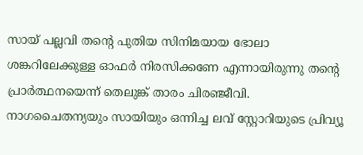സായ് പല്ലവി തന്‍റെ പുതിയ സിനിമയായ ഭോലാ ശങ്കറിലേക്കുള്ള ഓഫര്‍ നിരസിക്കണേ എന്നായിരുന്നു തന്‍റെ പ്രാര്‍ത്ഥനയെന്ന് തെലുങ്ക് താരം ചിരഞ്ജീവി. നാഗചൈതന്യയും സായിയും ഒന്നിച്ച ലവ് സ്റ്റോറിയുടെ പ്രിവ്യൂ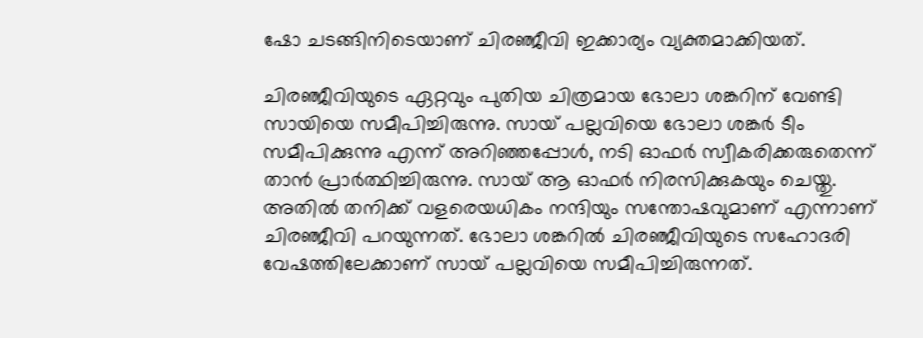ഷോ ചടങ്ങിനിടെയാണ് ചിരഞ്ജീവി ഇക്കാര്യം വ്യക്തമാക്കിയത്.

ചിരഞ്ജീവിയുടെ ഏറ്റവും പുതിയ ചിത്രമായ ഭോലാ ശങ്കറിന് വേണ്ടി സായിയെ സമീപിച്ചിരുന്നു. സായ് പല്ലവിയെ ഭോലാ ശങ്കര്‍ ടീം സമീപിക്കുന്നു എന്ന് അറിഞ്ഞപ്പോള്‍, നടി ഓഫര്‍ സ്വീകരിക്കരുതെന്ന് താന്‍ പ്രാര്‍ത്ഥിച്ചിരുന്നു. സായ് ആ ഓഫര്‍ നിരസിക്കുകയും ചെയ്തു. അതില്‍ തനിക്ക് വളരെയധികം നന്ദിയും സന്തോഷവുമാണ് എന്നാണ് ചിരഞ്ജീവി പറയുന്നത്. ഭോലാ ശങ്കറില്‍ ചിരഞ്ജീവിയുടെ സഹോദരി വേഷത്തിലേക്കാണ് സായ് പല്ലവിയെ സമീപിച്ചിരുന്നത്.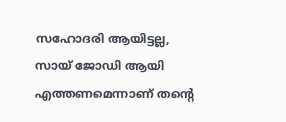സഹോദരി ആയിട്ടല്ല, സായ് ജോഡി ആയി എത്തണമെന്നാണ് തന്‍റെ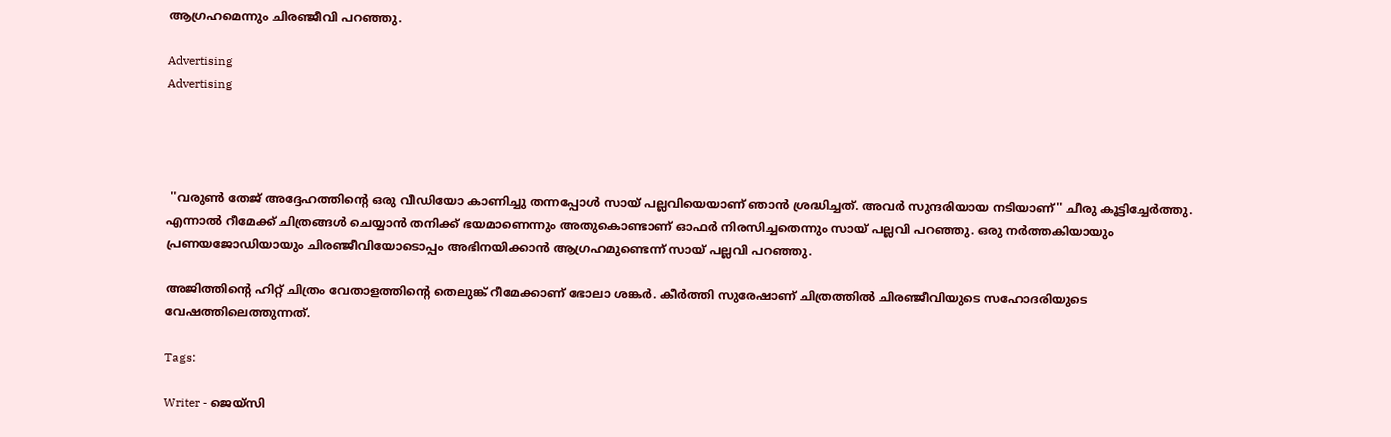ആഗ്രഹമെന്നും ചിരഞ്ജീവി പറഞ്ഞു.

Advertising
Advertising




 ''വരുണ്‍ തേജ് അദ്ദേഹത്തിന്‍റെ ഒരു വീഡിയോ കാണിച്ചു തന്നപ്പോള്‍ സായ് പല്ലവിയെയാണ് ഞാന്‍ ശ്രദ്ധിച്ചത്. അവര്‍ സുന്ദരിയായ നടിയാണ്'' ചീരു കൂട്ടിച്ചേര്‍ത്തു. എന്നാല്‍ റീമേക്ക് ചിത്രങ്ങള്‍ ചെയ്യാന്‍ തനിക്ക് ഭയമാണെന്നും അതുകൊണ്ടാണ് ഓഫര്‍ നിരസിച്ചതെന്നും സായ് പല്ലവി പറഞ്ഞു. ഒരു നര്‍ത്തകിയായും പ്രണയജോഡിയായും ചിരഞ്ജീവിയോടൊപ്പം അഭിനയിക്കാന്‍ ആഗ്രഹമുണ്ടെന്ന് സായ് പല്ലവി പറഞ്ഞു.

അജിത്തിന്‍റെ ഹിറ്റ് ചിത്രം വേതാളത്തിന്‍റെ തെലുങ്ക് റീമേക്കാണ് ഭോലാ ശങ്കര്‍. കീര്‍ത്തി സുരേഷാണ് ചിത്രത്തില്‍ ചിരഞ്ജീവിയുടെ സഹോദരിയുടെ വേഷത്തിലെത്തുന്നത്.

Tags:

Writer - ജെയ്സി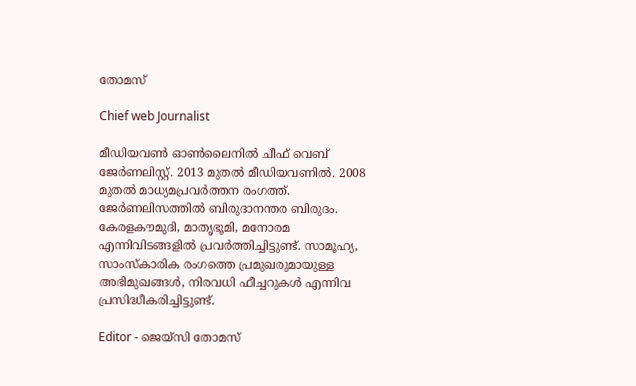തോമസ്

Chief web Journalist

മീഡിയവൺ ഓൺലൈനിൽ ചീഫ് വെബ് ജേർണലിസ്റ്റ്. 2013 മുതൽ മീഡിയവണിൽ. 2008 മുതൽ മാധ്യമപ്രവർത്തന രംഗത്ത്. ജേർണലിസത്തിൽ ബിരുദാനന്തര ബിരുദം. കേരളകൗമുദി, മാതൃഭൂമി, മനോരമ എന്നിവിടങ്ങളിൽ പ്രവർത്തിച്ചിട്ടുണ്ട്. സാമൂഹ്യ, സാംസ്‌കാരിക രംഗത്തെ പ്രമുഖരുമായുള്ള അഭിമുഖങ്ങൾ, നിരവധി ഫീച്ചറുകൾ എന്നിവ പ്രസിദ്ധീകരിച്ചിട്ടുണ്ട്.

Editor - ജെയ്സി തോമസ്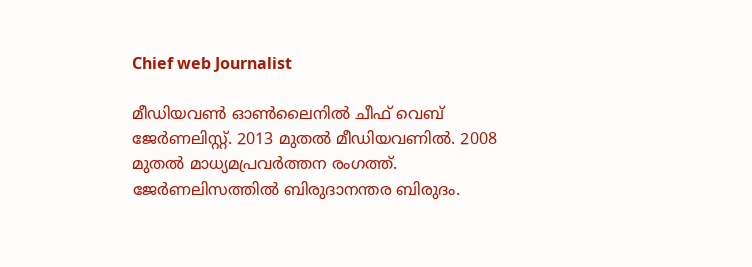Chief web Journalist

മീഡിയവൺ ഓൺലൈനിൽ ചീഫ് വെബ് ജേർണലിസ്റ്റ്. 2013 മുതൽ മീഡിയവണിൽ. 2008 മുതൽ മാധ്യമപ്രവർത്തന രംഗത്ത്. ജേർണലിസത്തിൽ ബിരുദാനന്തര ബിരുദം.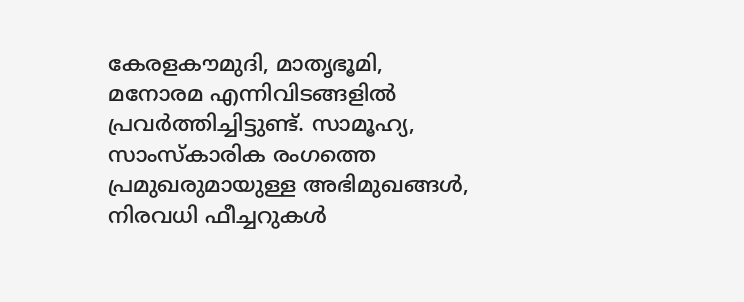കേരളകൗമുദി, മാതൃഭൂമി, മനോരമ എന്നിവിടങ്ങളിൽ പ്രവർത്തിച്ചിട്ടുണ്ട്. സാമൂഹ്യ, സാംസ്‌കാരിക രംഗത്തെ പ്രമുഖരുമായുള്ള അഭിമുഖങ്ങൾ, നിരവധി ഫീച്ചറുകൾ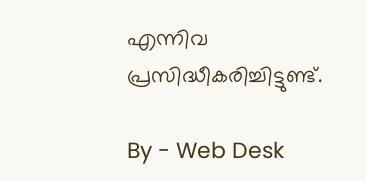എന്നിവ പ്രസിദ്ധീകരിച്ചിട്ടുണ്ട്.

By - Web Desk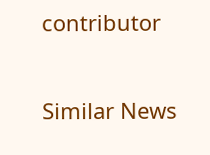contributor

Similar News